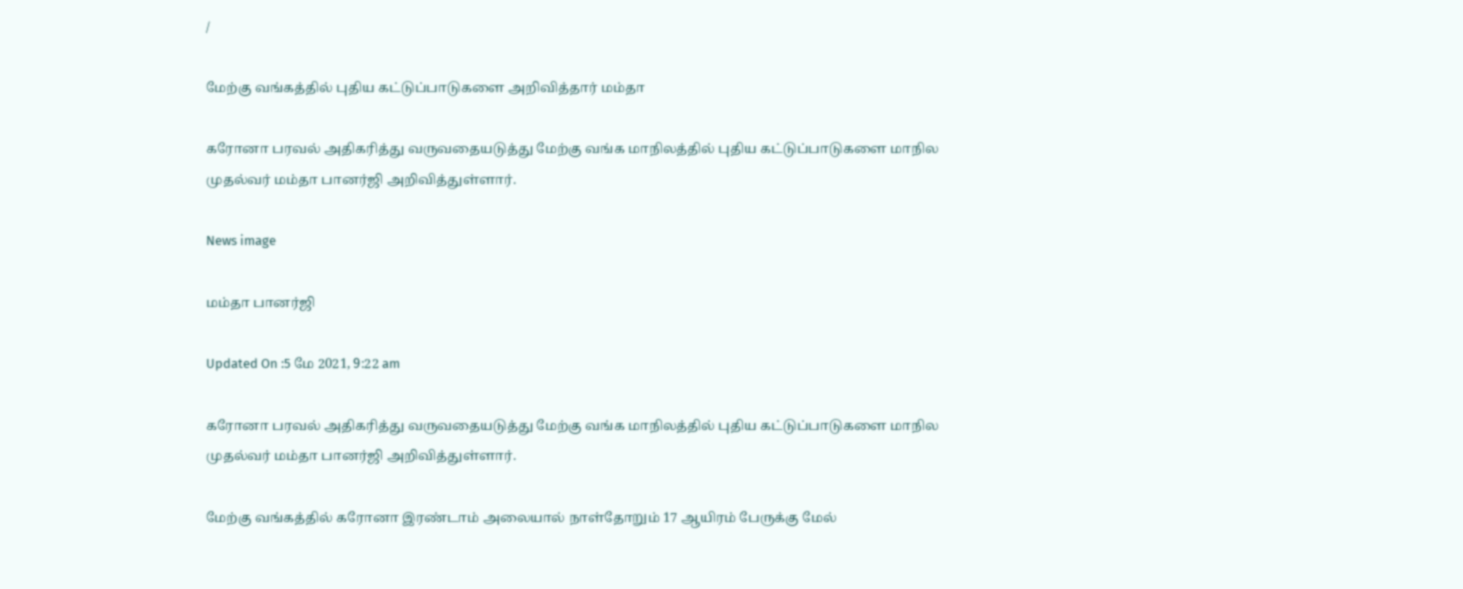/

மேற்கு வங்கத்தில் புதிய கட்டுப்பாடுகளை அறிவித்தார் மம்தா

கரோனா பரவல் அதிகரித்து வருவதையடுத்து மேற்கு வங்க மாநிலத்தில் புதிய கட்டுப்பாடுகளை மாநில முதல்வர் மம்தா பானர்ஜி அறிவித்துள்ளார்.

News image

மம்தா பானர்ஜி

Updated On :5 மே 2021, 9:22 am

கரோனா பரவல் அதிகரித்து வருவதையடுத்து மேற்கு வங்க மாநிலத்தில் புதிய கட்டுப்பாடுகளை மாநில முதல்வர் மம்தா பானர்ஜி அறிவித்துள்ளார்.

மேற்கு வங்கத்தில் கரோனா இரண்டாம் அலையால் நாள்தோறும் 17 ஆயிரம் பேருக்கு மேல்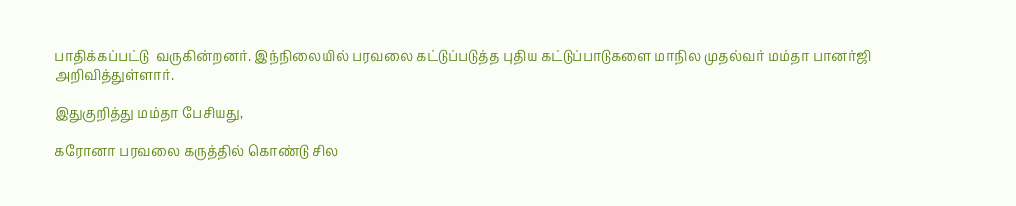பாதிக்கப்பட்டு  வருகின்றனர். இந்நிலையில் பரவலை கட்டுப்படுத்த புதிய கட்டுப்பாடுகளை மாநில முதல்வர் மம்தா பானர்ஜி அறிவித்துள்ளார்.

இதுகுறித்து மம்தா பேசியது,

கரோனா பரவலை கருத்தில் கொண்டு சில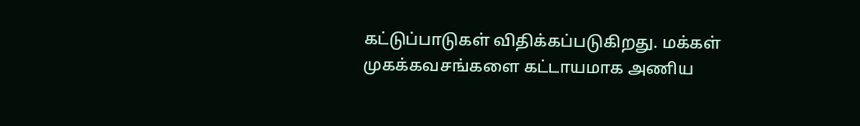கட்டுப்பாடுகள் விதிக்கப்படுகிறது. மக்கள் முகக்கவசங்களை கட்டாயமாக அணிய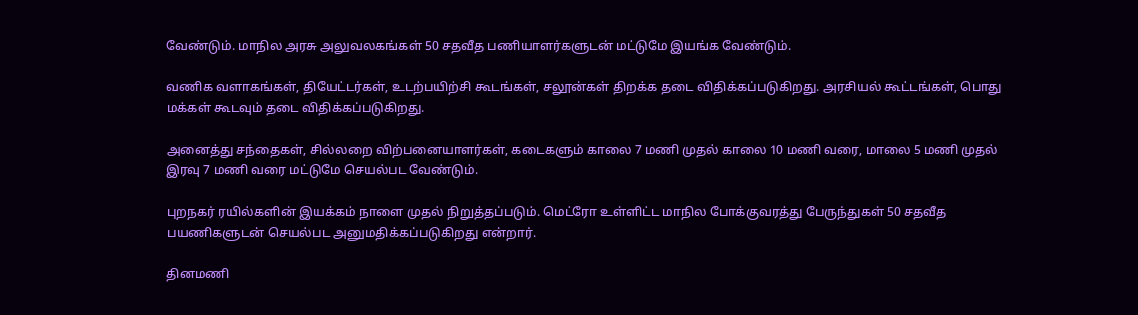வேண்டும். மாநில அரசு அலுவலகங்கள் 50 சதவீத பணியாளர்களுடன் மட்டுமே இயங்க வேண்டும்.

வணிக வளாகங்கள், தியேட்டர்கள், உடற்பயிற்சி கூடங்கள், சலூன்கள் திறக்க தடை விதிக்கப்படுகிறது. அரசியல் கூட்டங்கள், பொது மக்கள் கூடவும் தடை விதிக்கப்படுகிறது.

அனைத்து சந்தைகள், சில்லறை விற்பனையாளர்கள், கடைகளும் காலை 7 மணி முதல் காலை 10 மணி வரை, மாலை 5 மணி முதல் இரவு 7 மணி வரை மட்டுமே செயல்பட வேண்டும்.

புறநகர் ரயில்களின் இயக்கம் நாளை முதல் நிறுத்தப்படும். மெட்ரோ உள்ளிட்ட மாநில போக்குவரத்து பேருந்துகள் 50 சதவீத பயணிகளுடன் செயல்பட அனுமதிக்கப்படுகிறது என்றார்.

தினமணி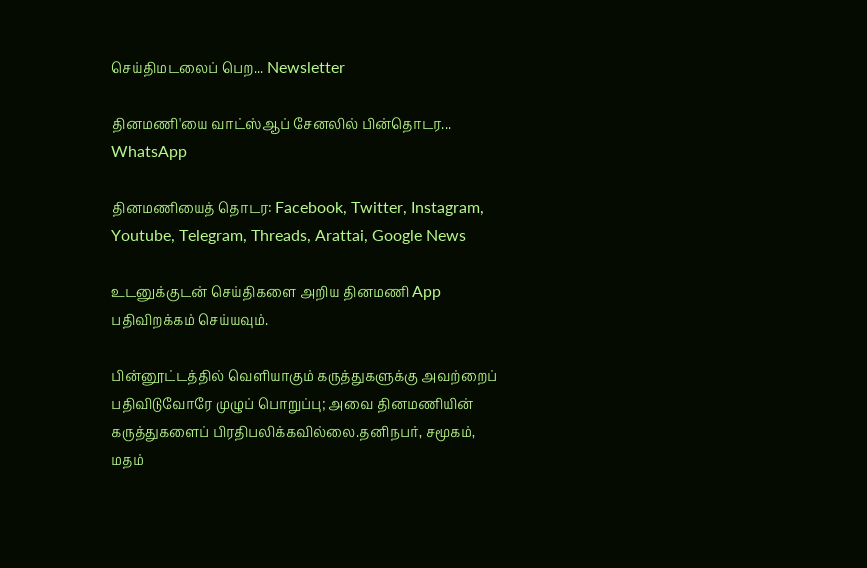செய்திமடலைப் பெற... Newsletter

தினமணி'யை வாட்ஸ்ஆப் சேனலில் பின்தொடர... WhatsApp

தினமணியைத் தொடர: Facebook, Twitter, Instagram, Youtube, Telegram, Threads, Arattai, Google News

உடனுக்குடன் செய்திகளை அறிய தினமணி App பதிவிறக்கம் செய்யவும்.

பின்னூட்டத்தில் வெளியாகும் கருத்துகளுக்கு அவற்றைப் பதிவிடுவோரே முழுப் பொறுப்பு; அவை தினமணியின் கருத்துகளைப் பிரதிபலிக்கவில்லை.தனிநபர், சமூகம், மதம்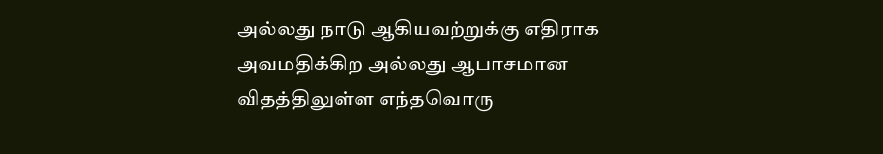அல்லது நாடு ஆகியவற்றுக்கு எதிராக அவமதிக்கிற அல்லது ஆபாசமான விதத்திலுள்ள எந்தவொரு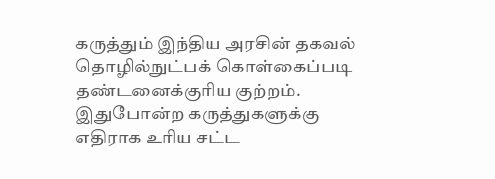கருத்தும் இந்திய அரசின் தகவல் தொழில்நுட்பக் கொள்கைப்படி தண்டனைக்குரிய குற்றம். இதுபோன்ற கருத்துகளுக்கு எதிராக உரிய சட்ட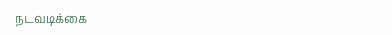நடவடிக்கை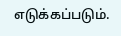எடுக்கப்படும்.